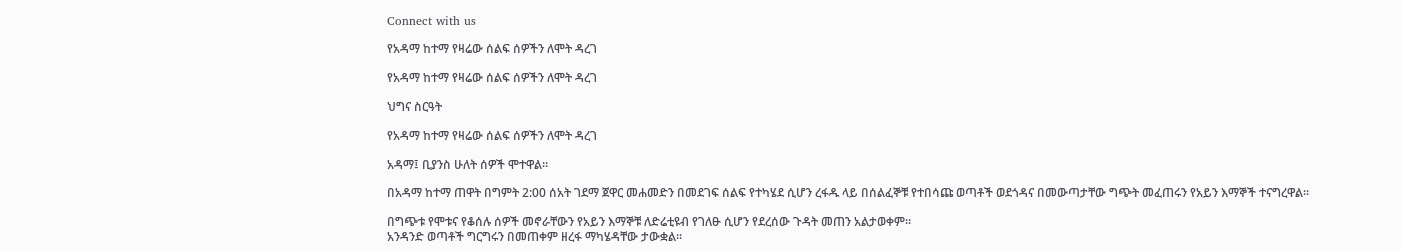Connect with us

የአዳማ ከተማ የዛሬው ሰልፍ ሰዎችን ለሞት ዳረገ

የአዳማ ከተማ የዛሬው ሰልፍ ሰዎችን ለሞት ዳረገ

ህግና ስርዓት

የአዳማ ከተማ የዛሬው ሰልፍ ሰዎችን ለሞት ዳረገ

አዳማ፤ ቢያንስ ሁለት ሰዎች ሞተዋል።

በአዳማ ከተማ ጠዋት በግምት 2:00 ሰአት ገደማ ጀዋር መሐመድን በመደገፍ ሰልፍ የተካሄደ ሲሆን ረፋዱ ላይ በሰልፈኞቹ የተበሳጩ ወጣቶች ወደጎዳና በመውጣታቸው ግጭት መፈጠሩን የአይን እማኞች ተናግረዋል።

በግጭቱ የሞቱና የቆሰሉ ሰዎች መኖራቸውን የአይን እማኞቹ ለድሬቲዩብ የገለፁ ሲሆን የደረሰው ጉዳት መጠን አልታወቀም።
አንዳንድ ወጣቶች ግርግሩን በመጠቀም ዘረፋ ማካሄዳቸው ታውቋል።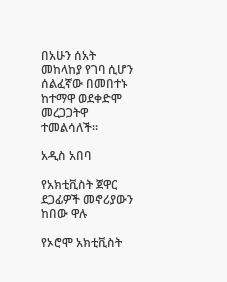በአሁን ሰአት መከላከያ የገባ ሲሆን ሰልፈኛው በመበተኑ ከተማዋ ወደቀድሞ መረጋጋትዋ ተመልሳለች።

አዲስ አበባ

የአክቲቪስት ጀዋር ደጋፊዎች መኖሪያውን ከበው ዋሉ

የኦሮሞ አክቲቪስት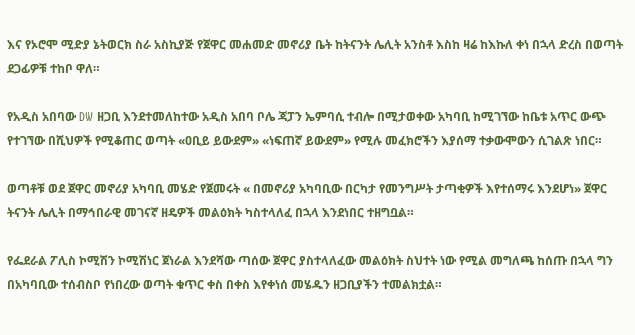እና የኦሮሞ ሚድያ ኔትወርክ ስራ አስኪያጅ የጀዋር መሐመድ መኖሪያ ቤት ከትናንት ሌሊት አንስቶ እስከ ዛሬ ከእኩለ ቀነ በኋላ ድረስ በወጣት ደጋፊዎቹ ተከቦ ዋለ።

የአዲስ አበባው DW ዘጋቢ እንደተመለከተው አዲስ አበባ ቦሌ ጃፓን ኤምባሲ ተብሎ በሚታወቀው አካባቢ ከሚገኘው ከቤቱ አጥር ውጭ የተገኘው በሺህዎች የሚቆጠር ወጣት «ዐቢይ ይውደም» «ነፍጠኛ ይውደም» የሚሉ መፈክሮችን እያሰማ ተቃውሞውን ሲገልጽ ነበር።

ወጣቶቹ ወደ ጀዋር መኖሪያ አካባቢ መሄድ የጀመሩት « በመኖሪያ አካባቢው በርካታ የመንግሥት ታጣቂዎች እየተሰማሩ እንደሆነ» ጀዋር ትናንት ሌሊት በማኅበራዊ መገናኛ ዘዴዎች መልዕክት ካስተላለፈ በኋላ እንደነበር ተዘግቧል።

የፌደራል ፖሊስ ኮሚሽን ኮሚሽነር ጀነራል እንደሻው ጣሰው ጀዋር ያስተላለፈው መልዕክት ስህተት ነው የሚል መግለጫ ከሰጡ በኋላ ግን በአካባቢው ተሰብስቦ የነበረው ወጣት ቁጥር ቀስ በቀስ እየቀነሰ መሄዱን ዘጋቢያችን ተመልክቷል።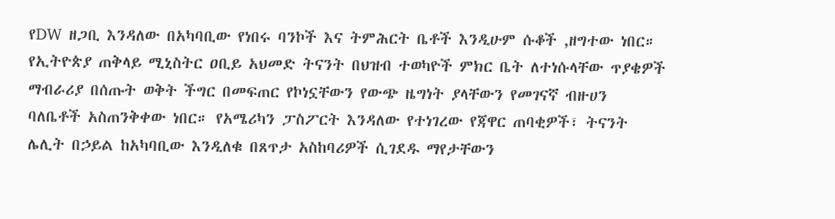የDW ዘጋቢ እንዳለው በአካባቢው የነበሩ ባንኮች እና ትምሕርት ቤቶች እንዲሁም ሱቆች ,ዘግተው ነበር። የኢትዮጵያ ጠቅላይ ሚኒስትር ዐቢይ አህመድ ትናንት በህዝብ ተወካዮች ምክር ቤት ለተነሱላቸው ጥያቄዎች ማብራሪያ በሰጡት ወቅት ችግር በመፍጠር የኮነኗቸውን የውጭ ዜግነት ያላቸውን የመገናኛ ብዙሀን ባለቤቶች አስጠንቅቀው ነበር። የአሜሪካን ፓስፖርት እንዳለው የተነገረው የጃዋር ጠባቂዎች፣ ትናንት ሌሊት በኃይል ከአካባቢው እንዲለቁ በጸጥታ አስከባሪዎች ሲገደዱ ማየታቸውን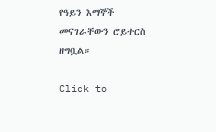የዓይን እማኞች መናገራቸውን ሮይተርስ ዘግቧል።

Click to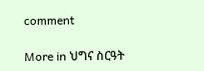comment

More in ህግና ስርዓት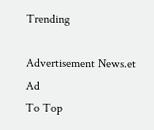Trending

Advertisement News.et Ad
To Top